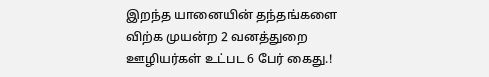இறந்த யானையின் தந்தங்களை விற்க முயன்ற 2 வனத்துறை ஊழியர்கள் உட்பட 6 பேர் கைது.!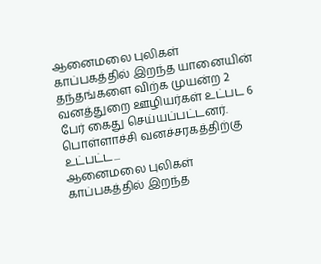ஆனைமலை புலிகள் காப்பகத்தில் இறந்த யானையின் தந்தங்களை விற்க முயன்ற 2 வனத்துறை ஊழியர்கள் உட்பட 6 பேர் கைது செய்யப்பட்டனர். பொள்ளாச்சி வனச்சரகத்திற்கு உட்பட்ட...
ஆனைமலை புலிகள் காப்பகத்தில் இறந்த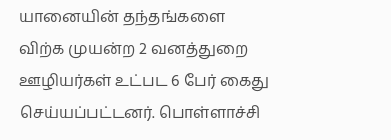யானையின் தந்தங்களை விற்க முயன்ற 2 வனத்துறை ஊழியர்கள் உட்பட 6 பேர் கைது செய்யப்பட்டனர். பொள்ளாச்சி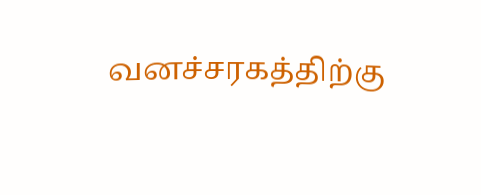வனச்சரகத்திற்கு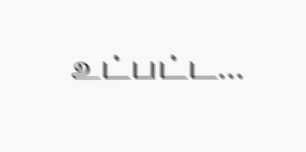உட்பட்ட...